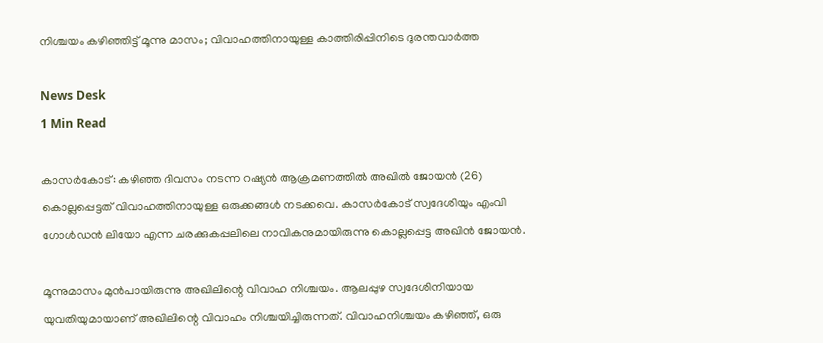നിശ്ചയം കഴിഞ്ഞിട്ട് മൂന്നു മാസം; വിവാഹത്തിനായുള്ള കാത്തിരിപ്പിനിടെ ദുരന്തവാർത്ത

News Desk
1 Min Read

കാസർകോട്: കഴിഞ്ഞ ദിവസം നടന്ന റഷ്യൻ ആക്രമണത്തിൽ അഖിൽ ജോയൻ (26) കൊല്ലപ്പെട്ടത് വിവാഹത്തിനായുള്ള ഒരുക്കങ്ങൾ നടക്കവെ. കാസർകോട് സ്വദേശിയും എംവി ഗോൾഡൻ ലിയോ എന്ന ചരക്കുകപ്പലിലെ നാവികനുമായിരുന്നു കൊല്ലപ്പെട്ട അഖിൻ ജോയൻ.

മൂന്നുമാസം മുൻപായിരുന്നു അഖിലിന്റെ വിവാഹ നിശ്ചയം. ആലപ്പുഴ സ്വദേശിനിയായ യുവതിയുമായാണ് അഖിലിന്റെ വിവാഹം നിശ്ചയിച്ചിരുന്നത്. വിവാഹനിശ്ചയം കഴിഞ്ഞ്, ഒരു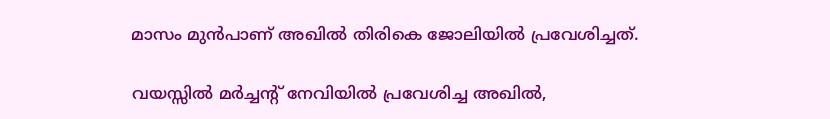മാസം മുൻപാണ് അഖിൽ തിരികെ ജോലിയിൽ പ്രവേശിച്ചത്.

വയസ്സിൽ മർച്ചന്റ് നേവിയിൽ പ്രവേശിച്ച അഖിൽ,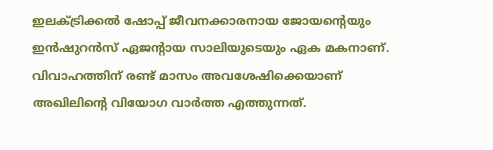ഇലക്ട്രിക്കൽ ഷോപ്പ് ജീവനക്കാരനായ ജോയന്റെയും ഇൻഷുറൻസ് ഏജന്റായ സാലിയുടെയും ഏക മകനാണ്. വിവാഹത്തിന് രണ്ട് മാസം അവശേഷിക്കെയാണ് അഖിലിന്റെ വിയോഗ വാർത്ത എത്തുന്നത്.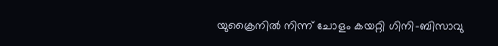യുക്രൈനിൽ നിന്ന് ചോളം കയറ്റി ഗിനി-ബിസാവു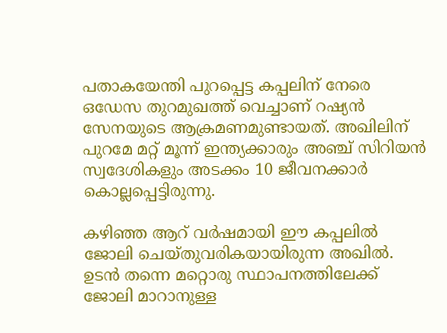പതാകയേന്തി പുറപ്പെട്ട കപ്പലിന് നേരെ ഒഡേസ തുറമുഖത്ത് വെച്ചാണ് റഷ്യൻ സേനയുടെ ആക്രമണമുണ്ടായത്. അഖിലിന് പുറമേ മറ്റ് മൂന്ന് ഇന്ത്യക്കാരും അഞ്ച് സിറിയൻ സ്വദേശികളും അടക്കം 10 ജീവനക്കാർ കൊല്ലപ്പെട്ടിരുന്നു.

കഴിഞ്ഞ ആറ് വർഷമായി ഈ കപ്പലിൽ ജോലി ചെയ്തുവരികയായിരുന്ന അഖിൽ. ഉടൻ തന്നെ മറ്റൊരു സ്ഥാപനത്തിലേക്ക് ജോലി മാറാനുള്ള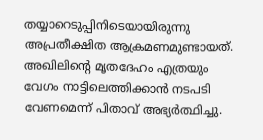തയ്യാറെടുപ്പിനിടെയായിരുന്നു അപ്രതീക്ഷിത ആക്രമണമുണ്ടായത്. അഖിലിന്റെ മൃതദേഹം എത്രയും വേഗം നാട്ടിലെത്തിക്കാൻ നടപടി വേണമെന്ന് പിതാവ് അഭ്യർത്ഥിച്ചു.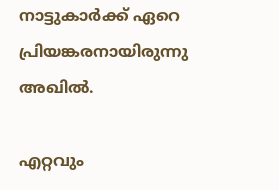നാട്ടുകാർക്ക് ഏറെ പ്രിയങ്കരനായിരുന്നു അഖിൽ.

എറ്റവും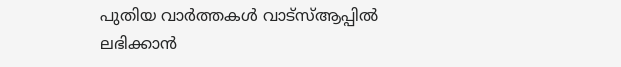പുതിയ വാർത്തകൾ വാട്സ്ആപ്പിൽ ലഭിക്കാൻ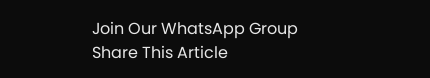Join Our WhatsApp Group
Share This Article